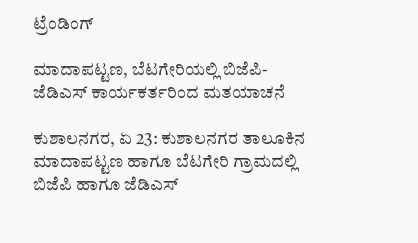ಟ್ರೆಂಡಿಂಗ್

ಮಾದಾಪಟ್ಟಣ, ಬೆಟಗೇರಿಯಲ್ಲಿ ಬಿಜೆಪಿ-ಜೆಡಿಎಸ್ ಕಾರ್ಯಕರ್ತರಿಂದ ಮತಯಾಚನೆ

ಕುಶಾಲನಗರ, ಏ 23: ಕುಶಾಲನಗರ ತಾಲೂಕಿನ ಮಾದಾಪಟ್ಟಣ ಹಾಗೂ ಬೆಟಗೇರಿ ಗ್ರಾಮದಲ್ಲಿ ಬಿಜೆಪಿ ಹಾಗೂ ಜೆಡಿಎಸ್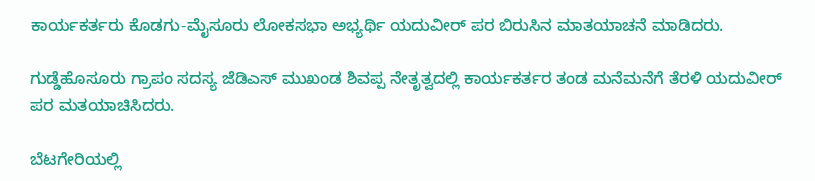ಕಾರ್ಯಕರ್ತರು ಕೊಡಗು-ಮೈಸೂರು ಲೋಕಸಭಾ ಅಭ್ಯರ್ಥಿ ಯದುವೀರ್ ಪರ ಬಿರುಸಿನ ಮಾತಯಾಚನೆ ಮಾಡಿದರು.

ಗುಡ್ಡೆಹೊಸೂರು‌ ಗ್ರಾಪಂ ಸದಸ್ಯ ಜೆಡಿಎಸ್ ಮುಖಂಡ ಶಿವಪ್ಪ ನೇತೃತ್ವದಲ್ಲಿ ಕಾರ್ಯಕರ್ತರ ತಂಡ‌ ಮನೆಮನೆಗೆ ತೆರಳಿ ಯದುವೀರ್ ಪರ ಮತಯಾಚಿಸಿದರು.

ಬೆಟಗೇರಿಯಲ್ಲಿ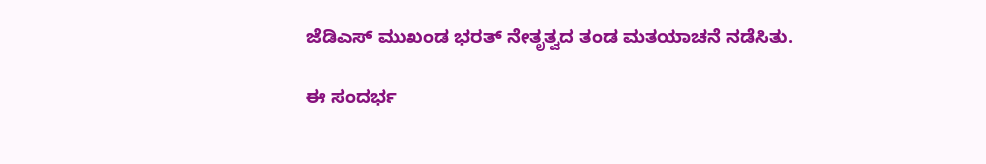ಜೆಡಿಎಸ್ ಮುಖಂಡ ಭರತ್ ನೇತೃತ್ವದ ತಂಡ ಮತಯಾಚನೆ ನಡೆಸಿತು.

ಈ ಸಂದರ್ಭ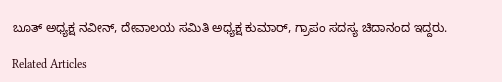ಬೂತ್ ಅಧ್ಯಕ್ಷ ನವೀನ್, ದೇವಾಲಯ ಸಮಿತಿ ಅಧ್ಯಕ್ಷ ಕುಮಾರ್, ಗ್ರಾಪಂ ಸದಸ್ಯ ಚಿದಾನಂದ ಇದ್ದರು.

Related Articles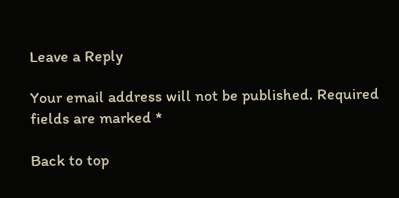Leave a Reply

Your email address will not be published. Required fields are marked *

Back to top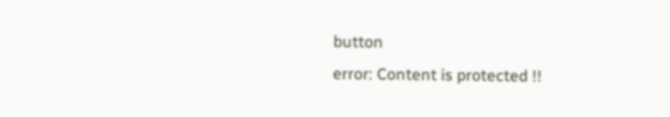button
error: Content is protected !!